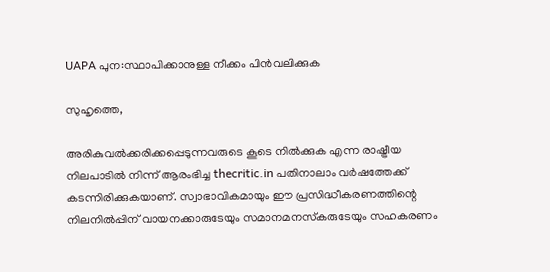UAPA പുന:സ്ഥാപിക്കാനുള്ള നീക്കം പിന്‍വലിക്കുക

സുഹൃത്തെ,

അരികുവല്‍ക്കരിക്കപ്പെടുന്നവരുടെ കൂടെ നില്‍ക്കുക എന്ന രാഷ്ട്രീയ നിലപാടില്‍ നിന്ന് ആരംഭിച്ച thecritic.in പതിനാലാം വര്‍ഷത്തേക്ക് കടന്നിരിക്കുകയാണ്. സ്വാഭാവികമായും ഈ പ്രസിദ്ധീകരണത്തിന്റെ നിലനില്‍പ്പിന് വായനക്കാരുടേയും സമാനമനസ്‌കരുടേയും സഹകരണം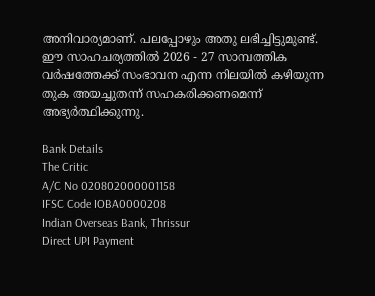അനിവാര്യമാണ്. പലപ്പോഴും അതു ലഭിച്ചിട്ടുമുണ്ട്. ഈ സാഹചര്യത്തില്‍ 2026 - 27 സാമ്പത്തിക വര്‍ഷത്തേക്ക് സംഭാവന എന്ന നിലയില്‍ കഴിയുന്ന തുക അയച്ചുതന്ന് സഹകരിക്കണമെന്ന് അഭ്യര്‍ത്ഥിക്കുന്നു.

Bank Details
The Critic
A/C No 020802000001158
IFSC Code IOBA0000208
Indian Overseas Bank, Thrissur
Direct UPI Payment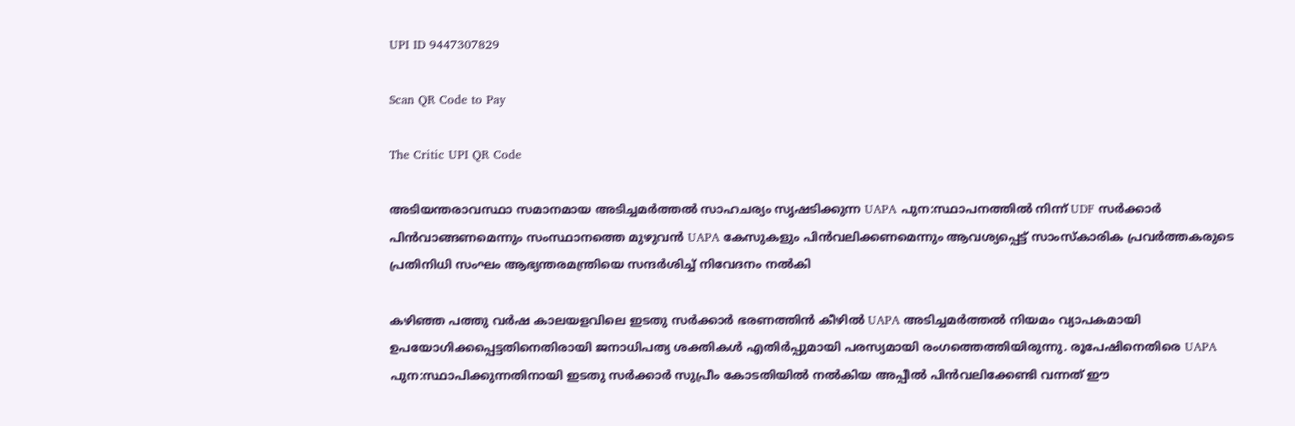UPI ID 9447307829

Scan QR Code to Pay

The Critic UPI QR Code

അടിയന്തരാവസ്ഥാ സമാനമായ അടിച്ചമര്‍ത്തല്‍ സാഹചര്യം സൃഷടിക്കുന്ന UAPA പുന:സ്ഥാപനത്തില്‍ നിന്ന് UDF സര്‍ക്കാര്‍ പിന്‍വാങ്ങണമെന്നും സംസ്ഥാനത്തെ മുഴുവന്‍ UAPA കേസുകളും പിന്‍വലിക്കണമെന്നും ആവശ്യപ്പെട്ട് സാംസ്‌കാരിക പ്രവര്‍ത്തകരുടെ പ്രതിനിധി സംഘം ആഭ്യന്തരമന്ത്രിയെ സന്ദര്‍ശിച്ച് നിവേദനം നല്‍കി

കഴിഞ്ഞ പത്തു വര്‍ഷ കാലയളവിലെ ഇടതു സര്‍ക്കാര്‍ ഭരണത്തിന്‍ കീഴില്‍ UAPA അടിച്ചമര്‍ത്തല്‍ നിയമം വ്യാപകമായി ഉപയോഗിക്കപ്പെട്ടതിനെതിരായി ജനാധിപത്യ ശക്തികള്‍ എതിര്‍പ്പുമായി പരസ്യമായി രംഗത്തെത്തിയിരുന്നു. രൂപേഷിനെതിരെ UAPA പുന:സ്ഥാപിക്കുന്നതിനായി ഇടതു സര്‍ക്കാര്‍ സുപ്രീം കോടതിയില്‍ നല്‍കിയ അപ്പീല്‍ പിന്‍വലിക്കേണ്ടി വന്നത് ഈ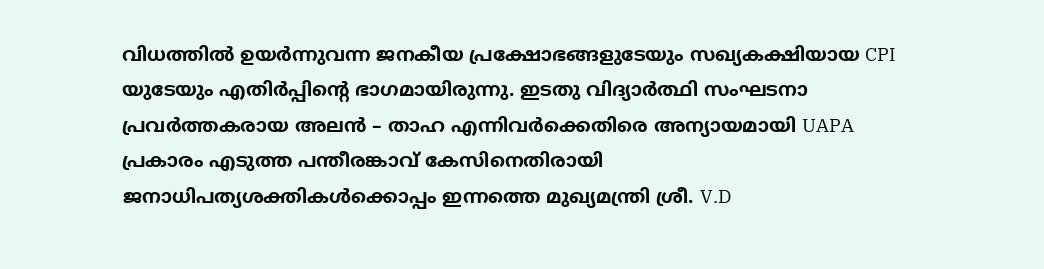വിധത്തില്‍ ഉയര്‍ന്നുവന്ന ജനകീയ പ്രക്ഷോഭങ്ങളുടേയും സഖ്യകക്ഷിയായ CPI യുടേയും എതിര്‍പ്പിന്റെ ഭാഗമായിരുന്നു. ഇടതു വിദ്യാര്‍ത്ഥി സംഘടനാ പ്രവര്‍ത്തകരായ അലന്‍ – താഹ എന്നിവര്‍ക്കെതിരെ അന്യായമായി UAPA പ്രകാരം എടുത്ത പന്തീരങ്കാവ് കേസിനെതിരായി ജനാധിപത്യശക്തികള്‍ക്കൊപ്പം ഇന്നത്തെ മുഖ്യമന്ത്രി ശ്രീ. V.D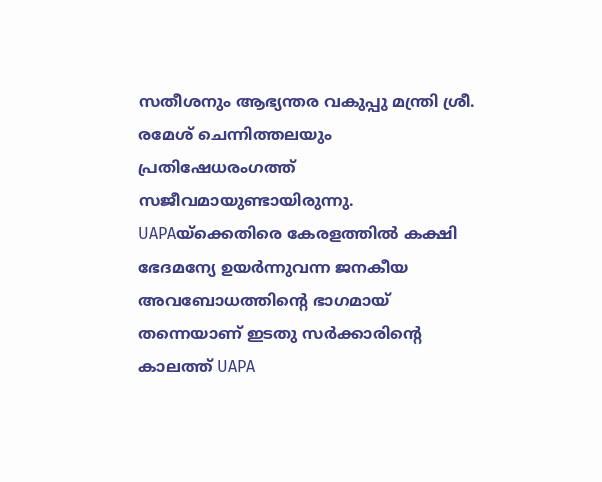സതീശനും ആഭ്യന്തര വകുപ്പു മന്ത്രി ശ്രീ. രമേശ് ചെന്നിത്തലയും പ്രതിഷേധരംഗത്ത് സജീവമായുണ്ടായിരുന്നു. UAPAയ്‌ക്കെതിരെ കേരളത്തില്‍ കക്ഷി ഭേദമന്യേ ഉയര്‍ന്നുവന്ന ജനകീയ അവബോധത്തിന്റെ ഭാഗമായ് തന്നെയാണ് ഇടതു സര്‍ക്കാരിന്റെ കാലത്ത് UAPA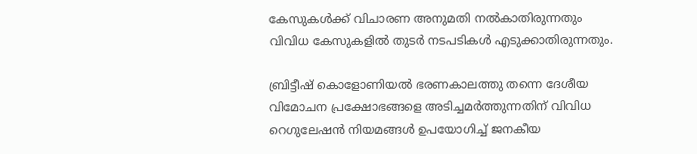കേസുകള്‍ക്ക് വിചാരണ അനുമതി നല്‍കാതിരുന്നതും വിവിധ കേസുകളില്‍ തുടര്‍ നടപടികള്‍ എടുക്കാതിരുന്നതും.

ബ്രിട്ടീഷ് കൊളോണിയല്‍ ഭരണകാലത്തു തന്നെ ദേശീയ വിമോചന പ്രക്ഷോഭങ്ങളെ അടിച്ചമര്‍ത്തുന്നതിന് വിവിധ റെഗുലേഷന്‍ നിയമങ്ങള്‍ ഉപയോഗിച്ച് ജനകീയ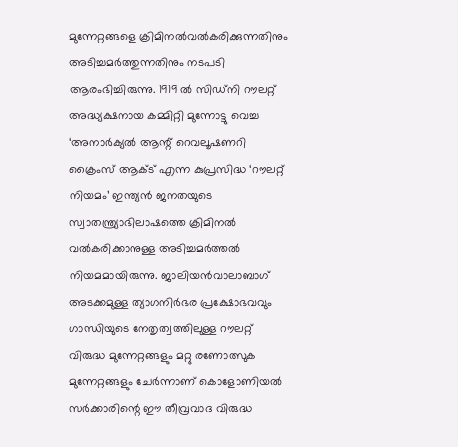മുന്നേറ്റങ്ങളെ ക്രിമിനല്‍വല്‍കരിക്കുന്നതിനും അടിച്ചമര്‍ത്തുന്നതിനും നടപടി ആരംഭിച്ചിരുന്നു. 1919 ല്‍ സിഡ്‌നി റൗലറ്റ് അദ്ധ്യക്ഷനായ കമ്മിറ്റി മുന്നോട്ടു വെച്ച ‘അനാര്‍ക്യല്‍ ആന്റ് റെവലൂഷണറി ക്രൈംസ് ആക്ട് എന്ന കുപ്രസിദ്ധ ‘റൗലറ്റ് നിയമം’ ഇന്ത്യന്‍ ജനതയുടെ സ്വാതന്ത്ര്യാഭിലാഷത്തെ ക്രിമിനല്‍ വല്‍കരിക്കാനുള്ള അടിച്ചമര്‍ത്തല്‍ നിയമമായിരുന്നു. ജാലിയന്‍വാലാബാഗ് അടക്കമുള്ള ത്യാഗനിര്‍ഭര പ്രക്ഷോഭവവും ഗാന്ധിയുടെ നേതൃത്വത്തിലുള്ള റൗലറ്റ് വിരുദ്ധ മുന്നേറ്റങ്ങളും മറ്റു രണോത്സുക മുന്നേറ്റങ്ങളും ചേര്‍ന്നാണ് കൊളോണിയല്‍ സര്‍ക്കാരിന്റെ ഈ തീവ്രവാദ വിരുദ്ധ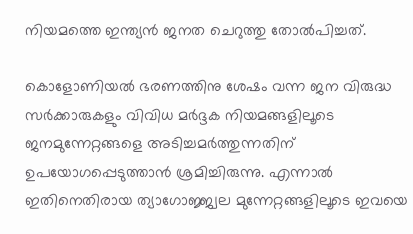നിയമത്തെ ഇന്ത്യന്‍ ജനത ചെറുത്തു തോല്‍പിച്ചത്.

കൊളോണിയല്‍ ഭരണത്തിനു ശേഷം വന്ന ജന വിരുദ്ധ സര്‍ക്കാരുകളും വിവിധ മര്‍ദ്ദക നിയമങ്ങളിലൂടെ ജനമുന്നേറ്റങ്ങളെ അടിച്ചമര്‍ത്തുന്നതിന് ഉപയോഗപ്പെടുത്താന്‍ ശ്രമിച്ചിരുന്നു. എന്നാല്‍ ഇതിനെതിരായ ത്യാഗോജ്ജ്വല മുന്നേറ്റങ്ങളിലൂടെ ഇവയെ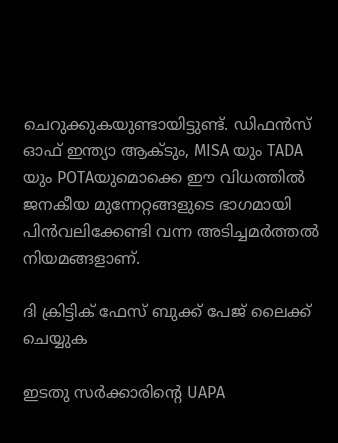ചെറുക്കുകയുണ്ടായിട്ടുണ്ട്. ഡിഫന്‍സ് ഓഫ് ഇന്ത്യാ ആക്ടും, MISA യും TADA യും POTAയുമൊക്കെ ഈ വിധത്തില്‍ ജനകീയ മുന്നേറ്റങ്ങളുടെ ഭാഗമായി പിന്‍വലിക്കേണ്ടി വന്ന അടിച്ചമര്‍ത്തല്‍ നിയമങ്ങളാണ്.

ദി ക്രിട്ടിക് ഫേസ് ബുക്ക് പേജ് ലൈക്ക് ചെയ്യുക

ഇടതു സര്‍ക്കാരിന്റെ UAPA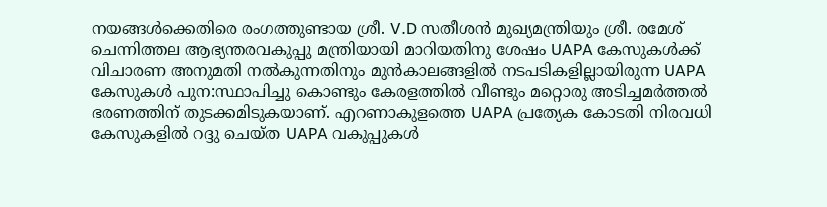നയങ്ങള്‍ക്കെതിരെ രംഗത്തുണ്ടായ ശ്രീ. V.D സതീശന്‍ മുഖ്യമന്ത്രിയും ശ്രീ. രമേശ് ചെന്നിത്തല ആഭ്യന്തരവകുപ്പു മന്ത്രിയായി മാറിയതിനു ശേഷം UAPA കേസുകള്‍ക്ക് വിചാരണ അനുമതി നല്‍കുന്നതിനും മുന്‍കാലങ്ങളില്‍ നടപടികളില്ലായിരുന്ന UAPA കേസുകള്‍ പുന:സ്ഥാപിച്ചു കൊണ്ടും കേരളത്തില്‍ വീണ്ടും മറ്റൊരു അടിച്ചമര്‍ത്തല്‍ ഭരണത്തിന് തുടക്കമിടുകയാണ്. എറണാകുളത്തെ UAPA പ്രത്യേക കോടതി നിരവധി കേസുകളില്‍ റദ്ദു ചെയ്ത UAPA വകുപ്പുകള്‍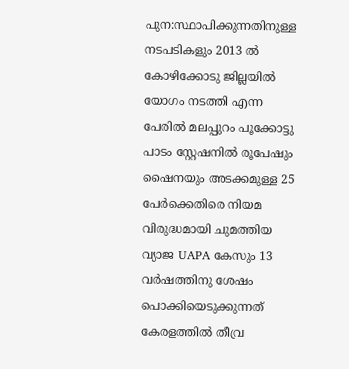പുന:സ്ഥാപിക്കുന്നതിനുള്ള നടപടികളും 2013 ല്‍ കോഴിക്കോടു ജില്ലയില്‍ യോഗം നടത്തി എന്ന പേരില്‍ മലപ്പുറം പൂക്കോട്ടു പാടം സ്റ്റേഷനില്‍ രൂപേഷും ഷൈനയും അടക്കമുള്ള 25 പേര്‍ക്കെതിരെ നിയമ വിരുദ്ധമായി ചുമത്തിയ വ്യാജ UAPA കേസും 13 വര്‍ഷത്തിനു ശേഷം പൊക്കിയെടുക്കുന്നത് കേരളത്തില്‍ തീവ്ര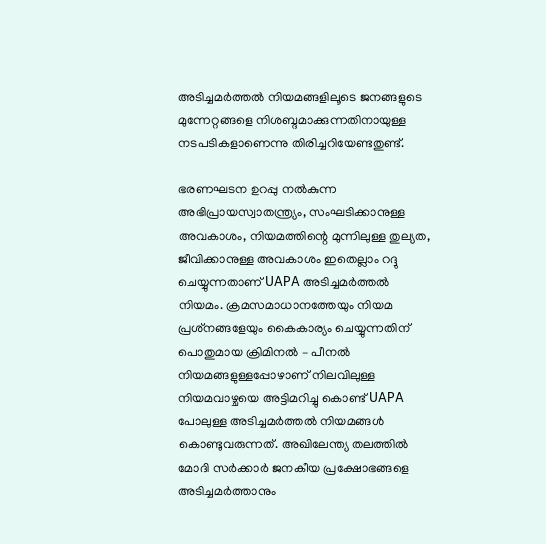അടിച്ചമര്‍ത്തല്‍ നിയമങ്ങളിലൂടെ ജനങ്ങളുടെ മുന്നേറ്റങ്ങളെ നിശബ്ദമാക്കുന്നതിനായുള്ള നടപടികളാണെന്നു തിരിച്ചറിയേണ്ടതുണ്ട്.

ഭരണഘടന ഉറപ്പു നല്‍കുന്ന അഭിപ്രായസ്വാതന്ത്ര്യം, സംഘടിക്കാനുള്ള അവകാശം, നിയമത്തിന്റെ മുന്നിലുള്ള തുല്യത, ജീവിക്കാനുള്ള അവകാശം ഇതെല്ലാം റദ്ദു ചെയ്യുന്നതാണ് UAPA അടിച്ചമര്‍ത്തല്‍ നിയമം. ക്രമസമാധാനത്തേയും നിയമ പ്രശ്‌നങ്ങളേയും കൈകാര്യം ചെയ്യുന്നതിന് പൊതുമായ ക്രിമിനല്‍ – പീനല്‍ നിയമങ്ങളുള്ളപ്പോഴാണ് നിലവിലുള്ള നിയമവാഴ്ചയെ അട്ടിമറിച്ചു കൊണ്ട് UAPA പോലുള്ള അടിച്ചമര്‍ത്തല്‍ നിയമങ്ങള്‍ കൊണ്ടുവരുന്നത്. അഖിലേന്ത്യ തലത്തില്‍ മോദി സര്‍ക്കാര്‍ ജനകീയ പ്രക്ഷോഭങ്ങളെ അടിച്ചമര്‍ത്താനും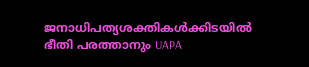ജനാധിപത്യശക്തികള്‍ക്കിടയില്‍ ഭീതി പരത്താനും UAPA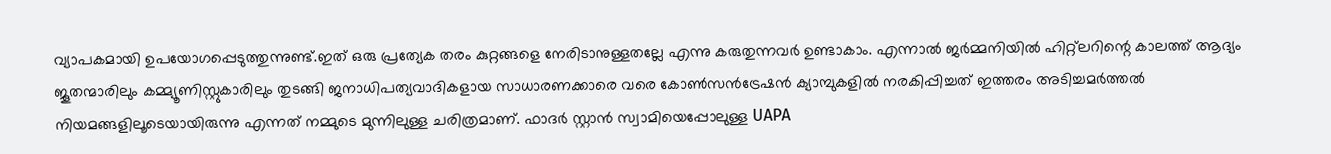വ്യാപകമായി ഉപയോഗപ്പെടുത്തുന്നുണ്ട്.ഇത് ഒരു പ്രത്യേക തരം കുറ്റങ്ങളെ നേരിടാനുള്ളതല്ലേ എന്നു കരുതുന്നവര്‍ ഉണ്ടാകാം. എന്നാല്‍ ജര്‍മ്മനിയില്‍ ഹിറ്റ്‌ലറിന്റെ കാലത്ത് ആദ്യം ജൂതന്മാരിലും കമ്മ്യൂണിസ്റ്റുകാരിലും തുടങ്ങി ജനാധിപത്യവാദികളായ സാധാരണക്കാരെ വരെ കോണ്‍സന്‍ട്രേഷന്‍ ക്യാമ്പുകളില്‍ നരകിപ്പിച്ചത് ഇത്തരം അടിച്ചമര്‍ത്തല്‍ നിയമങ്ങളിലൂടെയായിരുന്നു എന്നത് നമ്മുടെ മുന്നിലുള്ള ചരിത്രമാണ്. ഫാദര്‍ സ്റ്റാന്‍ സ്വാമിയെപ്പോലുള്ള UAPA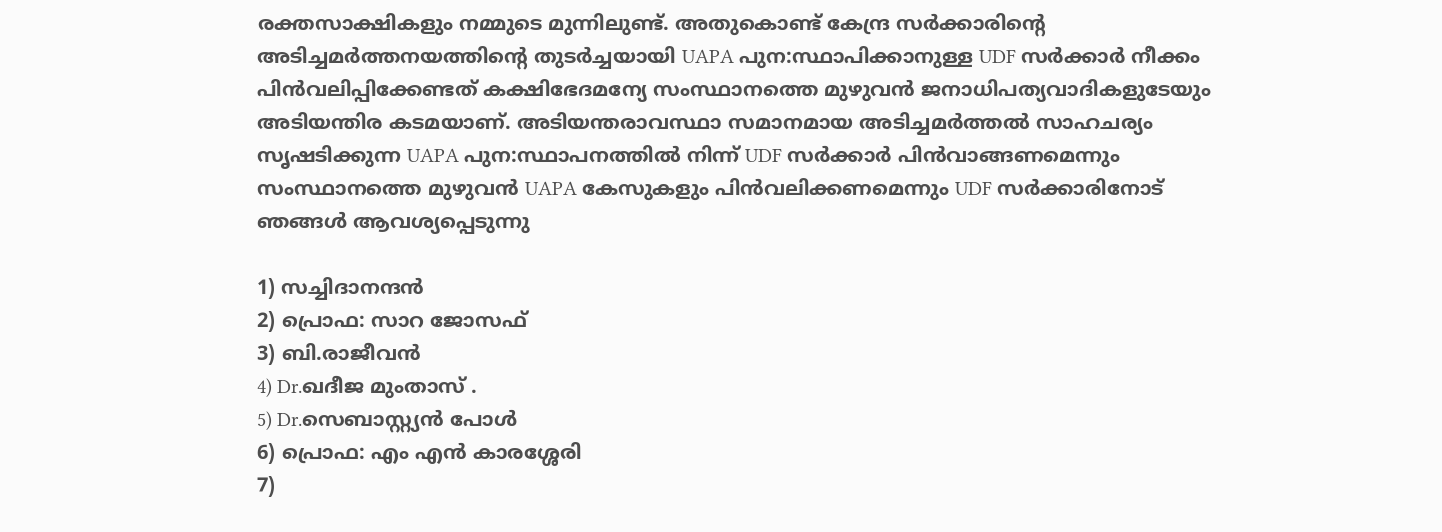രക്തസാക്ഷികളും നമ്മുടെ മുന്നിലുണ്ട്. അതുകൊണ്ട് കേന്ദ്ര സര്‍ക്കാരിന്റെ അടിച്ചമര്‍ത്തനയത്തിന്റെ തുടര്‍ച്ചയായി UAPA പുന:സ്ഥാപിക്കാനുള്ള UDF സര്‍ക്കാര്‍ നീക്കം പിന്‍വലിപ്പിക്കേണ്ടത് കക്ഷിഭേദമന്യേ സംസ്ഥാനത്തെ മുഴുവന്‍ ജനാധിപത്യവാദികളുടേയും അടിയന്തിര കടമയാണ്. അടിയന്തരാവസ്ഥാ സമാനമായ അടിച്ചമര്‍ത്തല്‍ സാഹചര്യം സൃഷടിക്കുന്ന UAPA പുന:സ്ഥാപനത്തില്‍ നിന്ന് UDF സര്‍ക്കാര്‍ പിന്‍വാങ്ങണമെന്നും സംസ്ഥാനത്തെ മുഴുവന്‍ UAPA കേസുകളും പിന്‍വലിക്കണമെന്നും UDF സര്‍ക്കാരിനോട് ഞങ്ങള്‍ ആവശ്യപ്പെടുന്നു

1) സച്ചിദാനന്ദന്‍
2) പ്രൊഫ: സാറ ജോസഫ്
3) ബി.രാജീവന്‍
4) Dr.ഖദീജ മുംതാസ് .
5) Dr.സെബാസ്റ്റ്യന്‍ പോള്‍
6) പ്രൊഫ: എം എന്‍ കാരശ്ശേരി
7)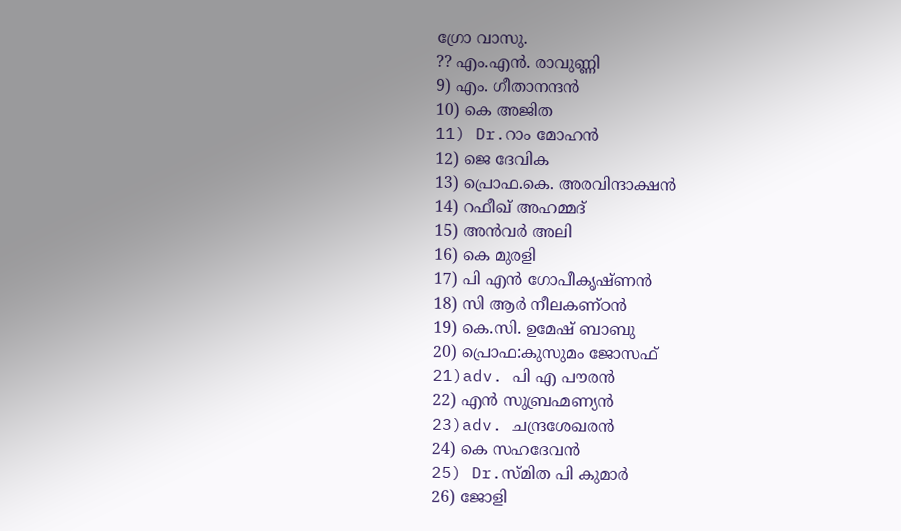ഗ്രോ വാസു.
?? എം.എന്‍. രാവുണ്ണി
9) എം. ഗീതാനന്ദന്‍
10) കെ അജിത
11) Dr.റാം മോഹന്‍
12) ജെ ദേവിക
13) പ്രൊഫ.കെ. അരവിന്ദാക്ഷന്‍
14) റഫീഖ് അഹമ്മദ്
15) അന്‍വര്‍ അലി
16) കെ മുരളി
17) പി എന്‍ ഗോപീകൃഷ്ണന്‍
18) സി ആര്‍ നീലകണ്ഠന്‍
19) കെ.സി. ഉമേഷ് ബാബു
20) പ്രൊഫ:കുസുമം ജോസഫ്
21)adv. പി എ പൗരന്‍
22) എന്‍ സുബ്രഹ്മണ്യന്‍
23)adv. ചന്ദ്രശേഖരന്‍
24) കെ സഹദേവന്‍
25) Dr.സ്മിത പി കുമാര്‍
26) ജോളി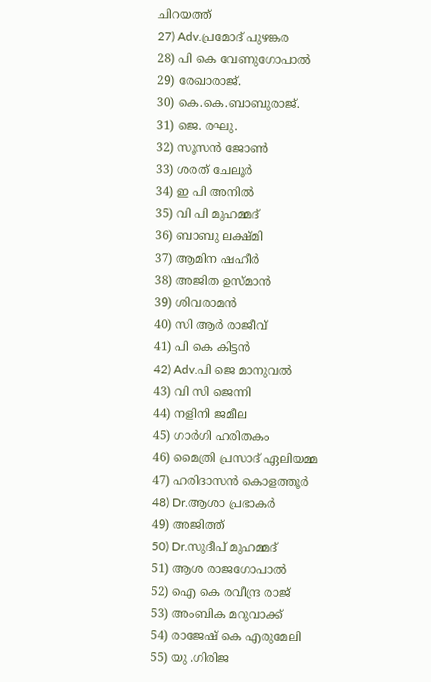ചിറയത്ത്
27) Adv.പ്രമോദ് പുഴങ്കര
28) പി കെ വേണുഗോപാല്‍
29) രേഖാരാജ്.
30) കെ.കെ.ബാബുരാജ്.
31) ജെ. രഘു.
32) സൂസന്‍ ജോണ്‍
33) ശരത് ചേലൂര്‍
34) ഇ പി അനില്‍
35) വി പി മുഹമ്മദ്
36) ബാബു ലക്ഷ്മി
37) ആമിന ഷഹീര്‍
38) അജിത ഉസ്മാന്‍
39) ശിവരാമന്‍
40) സി ആര്‍ രാജീവ്
41) പി കെ കിട്ടന്‍
42) Adv.പി ജെ മാനുവല്‍
43) വി സി ജെന്നി
44) നളിനി ജമീല
45) ഗാര്‍ഗി ഹരിതകം
46) മൈത്രി പ്രസാദ് ഏലിയമ്മ
47) ഹരിദാസന്‍ കൊളത്തൂര്‍
48) Dr.ആശാ പ്രഭാകര്‍
49) അജിത്ത്
50) Dr.സുദീപ് മുഹമ്മദ്
51) ആശ രാജഗോപാല്‍
52) ഐ കെ രവീന്ദ്ര രാജ്
53) അംബിക മറുവാക്ക്
54) രാജേഷ് കെ എരുമേലി
55) യു .ഗിരിജ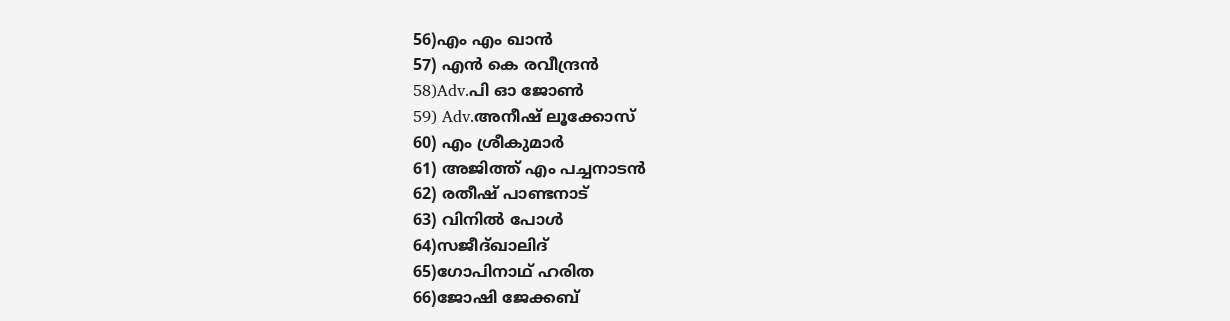56)എം എം ഖാന്‍
57) എന്‍ കെ രവീന്ദ്രന്‍
58)Adv.പി ഓ ജോണ്‍
59) Adv.അനീഷ് ലൂക്കോസ്
60) എം ശ്രീകുമാര്‍
61) അജിത്ത് എം പച്ചനാടന്‍
62) രതീഷ് പാണ്ടനാട്
63) വിനില്‍ പോള്‍
64)സജീദ്ഖാലിദ്
65)ഗോപിനാഥ് ഹരിത
66)ജോഷി ജേക്കബ്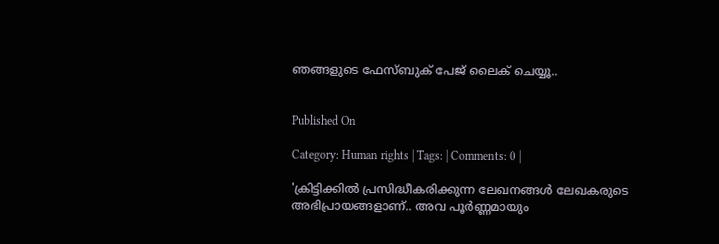ഞങ്ങളുടെ ഫേസ്ബുക് പേജ് ലൈക് ചെയ്യൂ..


Published On

Category: Human rights | Tags: | Comments: 0 |

'ക്രിട്ടിക്കില്‍ പ്രസിദ്ധീകരിക്കുന്ന ലേഖനങ്ങള്‍ ലേഖകരുടെ അഭിപ്രായങ്ങളാണ്.. അവ പൂര്‍ണ്ണമായും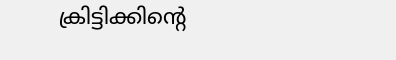ക്രിട്ടിക്കിന്റെ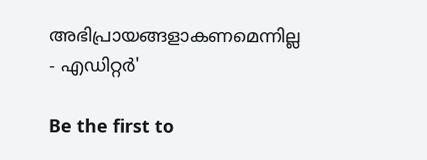അഭിപ്രായങ്ങളാകണമെന്നില്ല - എഡിറ്റര്‍'

Be the first to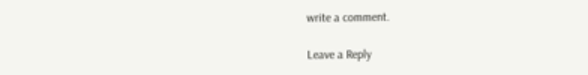write a comment.

Leave a Reply